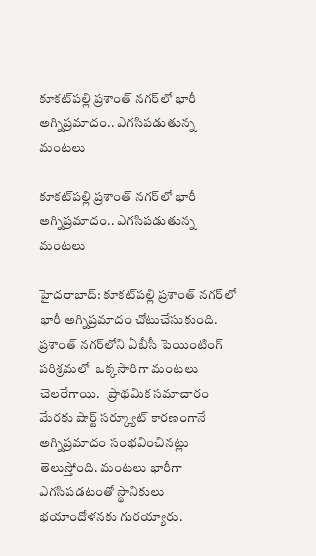కూకట్‌పల్లి ప్రశాంత్ నగర్‌లో భారీ అగ్నిప్రమాదం.. ఎగసిపడుతున్న మంటలు

కూకట్‌పల్లి ప్రశాంత్ నగర్‌లో భారీ అగ్నిప్రమాదం.. ఎగసిపడుతున్న మంటలు

హైదరాబాద్: కూకట్‌పల్లి ప్రశాంత్ నగర్‌లో భారీ అగ్నిప్రమాదం చోటుచేసుకుంది. ప్రశాంత్ నగర్‌లోని ఏబీసీ పెయింటింగ్ పరిశ్రమలో  ఒక్కసారిగా మంటలు చెలరేగాయి.   ప్రాథమిక సమాచారం మేరకు షార్ట్ సర్క్యూట్ కారణంగానే అగ్నిప్రమాదం సంభవించినట్లు తెలుస్తోంది. మంటలు భారీగా ఎగసిపడటంతో స్థానికులు భయాందోళనకు గురయ్యారు.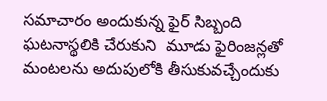సమాచారం అందుకున్న ఫైర్ సిబ్బంది ఘటనాస్థలికి చేరుకుని  మూడు ఫైరింజన్లతో మంటలను అదుపులోకి తీసుకువచ్చేందుకు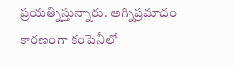ప్రయత్నిస్తున్నారు. అగ్నిప్రమాదం కారణంగా కంపెనీలో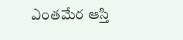ఎంతమేర ఆస్తి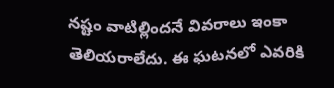నష్టం వాటిల్లిందనే వివరాలు ఇంకా తెలియరాలేదు. ఈ ఘటనలో ఎవరికి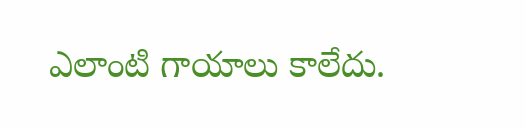ఎలాంటి గాయాలు కాలేదు.